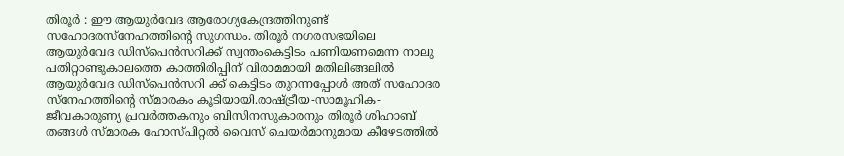തിരൂർ : ഈ ആയുർവേദ ആരോഗ്യകേന്ദ്രത്തിനുണ്ട് സഹോദരസ്നേഹത്തിന്റെ സുഗന്ധം. തിരൂർ നഗരസഭയിലെ ആയുർവേദ ഡിസ്പെൻസറിക്ക് സ്വന്തംകെട്ടിടം പണിയണമെന്ന നാലു പതിറ്റാണ്ടുകാലത്തെ കാത്തിരിപ്പിന് വിരാമമായി മതിലിങ്ങലിൽ ആയുർവേദ ഡിസ്പെൻസറി ക്ക് കെട്ടിടം തുറന്നപ്പോൾ അത് സഹോദര സ്നേഹത്തിന്റെ സ്മാരകം കൂടിയായി.രാഷ്ട്രീയ-സാമൂഹിക-ജീവകാരുണ്യ പ്രവർത്തകനും ബിസിനസുകാരനും തിരൂർ ശിഹാബ് തങ്ങൾ സ്മാരക ഹോസ്പിറ്റൽ വൈസ് ചെയർമാനുമായ കീഴേടത്തിൽ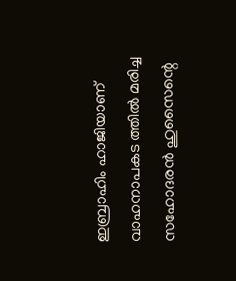ഇബ്രാഹിം ഹാജിയാണ് വാഹനാപകട ത്തിൽ മരിച്ച സഹോദരൻ ഹുസൈന്റെ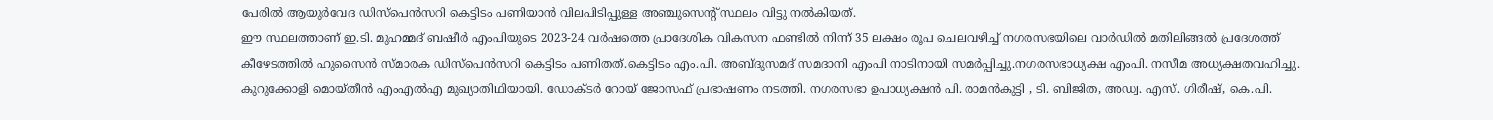പേരിൽ ആയുർവേദ ഡിസ്പെൻസറി കെട്ടിടം പണിയാൻ വിലപിടിപ്പുള്ള അഞ്ചുസെന്റ് സ്ഥലം വിട്ടു നൽകിയത്.
ഈ സ്ഥലത്താണ് ഇ.ടി. മുഹമ്മദ് ബഷീർ എംപിയുടെ 2023-24 വർഷത്തെ പ്രാദേശിക വികസന ഫണ്ടിൽ നിന്ന് 35 ലക്ഷം രൂപ ചെലവഴിച്ച് നഗരസഭയിലെ വാർഡിൽ മതിലിങ്ങൽ പ്രദേശത്ത് കീഴേടത്തിൽ ഹുസൈൻ സ്മാരക ഡിസ്പെൻസറി കെട്ടിടം പണിതത്.കെട്ടിടം എം.പി. അബ്ദുസമദ് സമദാനി എംപി നാടിനായി സമർപ്പിച്ചു.നഗരസഭാധ്യക്ഷ എംപി. നസീമ അധ്യക്ഷതവഹിച്ചു. കുറുക്കോളി മൊയ്തീൻ എംഎൽഎ മുഖ്യാതിഥിയായി. ഡോക്ടർ റോയ് ജോസഫ് പ്രഭാഷണം നടത്തി. നഗരസഭാ ഉപാധ്യക്ഷൻ പി. രാമൻകുട്ടി , ടി. ബിജിത, അഡ്വ. എസ്. ഗിരീഷ്, കെ.പി.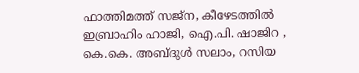ഫാത്തിമത്ത് സജ്ന, കീഴേടത്തിൽ ഇബ്രാഹിം ഹാജി, ഐ.പി. ഷാജിറ , കെ.കെ. അബ്ദുൾ സലാം, റസിയ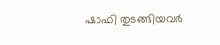ഷാഫി തുടങ്ങിയവർ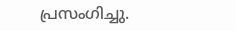പ്രസംഗിച്ചു.